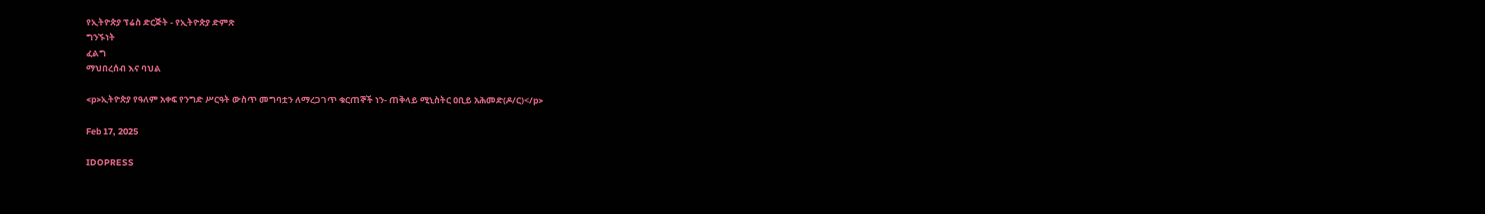የኢትዮጵያ ፕሬስ ድርጅት - የኢትዮጵያ ድምጽ
ግንኙነት
ፈልግ
ማህበረሰብ እና ባህል

<p>ኢትዮጵያ የዓለም አቀፍ የንግድ ሥርዓት ውስጥ መግባቷን ለማረጋገጥ ቁርጠኞች ነን- ጠቅላይ ሚኒስትር ዐቢይ አሕመድ(ዶ/ር)</p>

Feb 17, 2025

IDOPRESS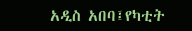አዲስ አበባ፤የካቲት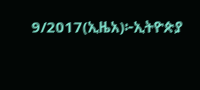9/2017(ኢዜአ)፦ኢትዮጵያ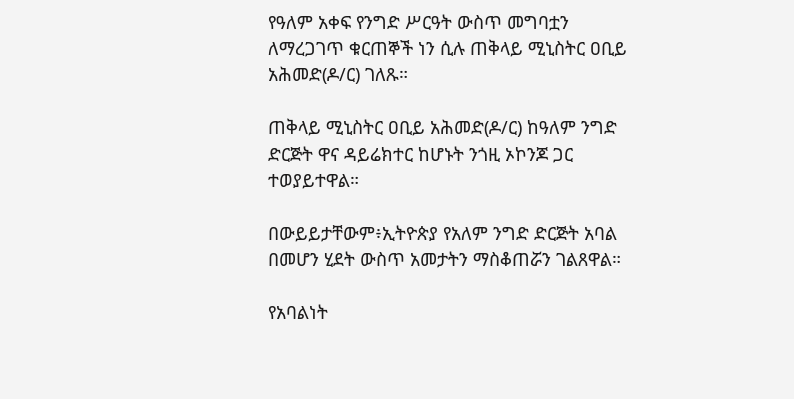የዓለም አቀፍ የንግድ ሥርዓት ውስጥ መግባቷን ለማረጋገጥ ቁርጠኞች ነን ሲሉ ጠቅላይ ሚኒስትር ዐቢይ አሕመድ(ዶ/ር) ገለጹ።

ጠቅላይ ሚኒስትር ዐቢይ አሕመድ(ዶ/ር) ከዓለም ንግድ ድርጅት ዋና ዳይሬክተር ከሆኑት ንጎዚ ኦኮንጆ ጋር ተወያይተዋል።

በውይይታቸውም፥ኢትዮጵያ የአለም ንግድ ድርጅት አባል በመሆን ሂደት ውስጥ አመታትን ማስቆጠሯን ገልጸዋል።

የአባልነት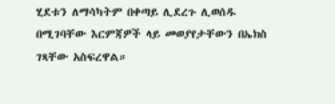ሂደቱን ለማሳካትም በቀጣይ ሊደረጉ ሊወሰዱ በሚገባቸው እርምጃዎች ላይ መወያየታቸውን በኤክስ ገጻቸው አስፍረዋል።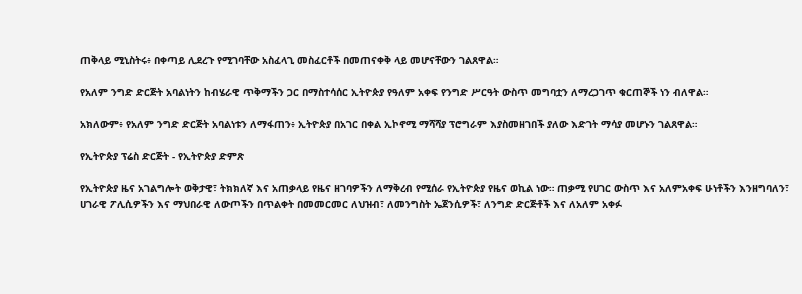ጠቅላይ ሚኒስትሩ፥ በቀጣይ ሊደረጉ የሚገባቸው አስፈላጊ መስፈርቶች በመጠናቀቅ ላይ መሆናቸውን ገልጸዋል።

የአለም ንግድ ድርጅት አባልነትን ከብሄራዊ ጥቅማችን ጋር በማስተሳሰር ኢትዮጵያ የዓለም አቀፍ የንግድ ሥርዓት ውስጥ መግባቷን ለማረጋገጥ ቁርጠኞች ነን ብለዋል።

አክለውም፥ የአለም ንግድ ድርጅት አባልነቱን ለማፋጠን፥ ኢትዮጵያ በአገር በቀል ኢኮኖሚ ማሻሻያ ፕሮግራም እያስመዘገበች ያለው እድገት ማሳያ መሆኑን ገልጸዋል።

የኢትዮጵያ ፕሬስ ድርጅት - የኢትዮጵያ ድምጽ

የኢትዮጵያ ዜና አገልግሎት ወቅታዊ፣ ትክክለኛ እና አጠቃላይ የዜና ዘገባዎችን ለማቅረብ የሚሰራ የኢትዮጵያ የዜና ወኪል ነው። ጠቃሚ የሀገር ውስጥ እና አለምአቀፍ ሁነቶችን እንዘግባለን፣ ሀገራዊ ፖሊሲዎችን እና ማህበራዊ ለውጦችን በጥልቀት በመመርመር ለህዝብ፣ ለመንግስት ኤጀንሲዎች፣ ለንግድ ድርጅቶች እና ለአለም አቀፉ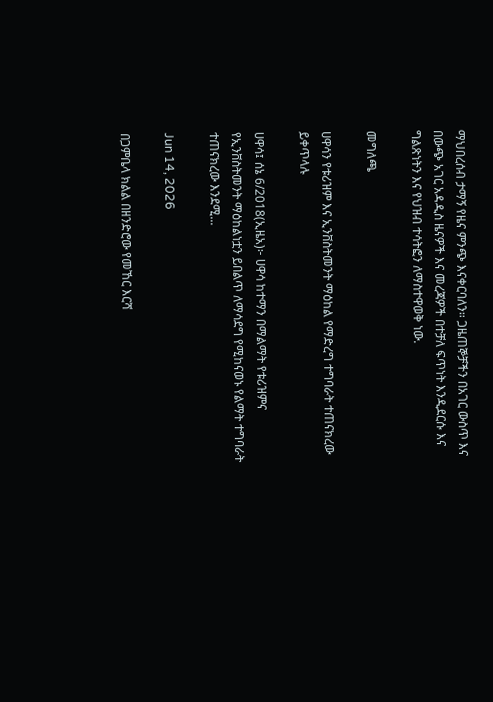ማህበረሰብ ታማኝ የዜና ምንጭ እናቀርባለን። ጋዜጠኞቻችን በአገር ውስጥ እና በውጭ አገር አዳዲስ ዜናዎች እና መረጃዎች በተቻለ ፍጥነት እንዲደርሱ እና ግልጽነትን እና የህዝብ ተሳትፎን ለማስተዋወቅ ነው.

መግለጫ

ሀዋሳን የቱሪዝም እና ኢንቨስትመንት ማዕከል የማድረግ ተግባራት ተጠናክረው ይቀጥላሉ

ሀዋሳ፤ ሰኔ 6/2018(ኢዜአ)፦ ሀዋሳ ከተማን በማልማት የቱሪዝምና የኢንቨስትመንት ማዕከልነቷን ይበልጥ ለማሳደግ የሚከናወኑ የልማት ተግባራት ተጠናክረው እንደሚ...

Jun 14, 2026

በጋምቤላ ክልል በዘንድሮው የመኸር እርሻ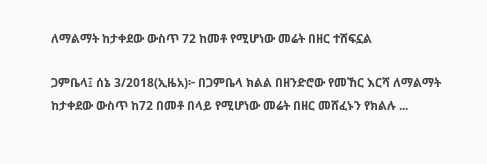ለማልማት ከታቀደው ውስጥ 72 ከመቶ የሚሆነው መሬት በዘር ተሸፍኗል

ጋምቤላ፤ ሰኔ 3/2018(ኢዜአ)፦ በጋምቤላ ክልል በዘንድሮው የመኸር እርሻ ለማልማት ከታቀደው ውስጥ ከ72 በመቶ በላይ የሚሆነው መሬት በዘር መሸፈኑን የክልሉ ...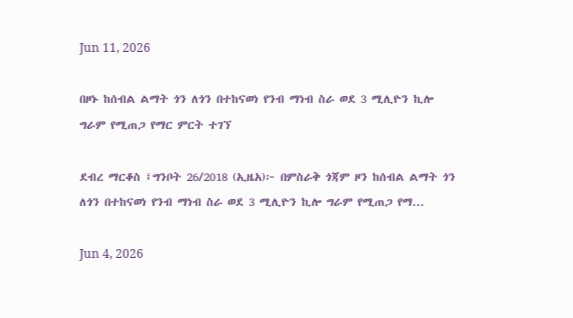Jun 11, 2026

በዞኑ ከሰብል ልማት ጎን ለጎን በተከናወነ የንብ ማነብ ስራ ወደ 3 ሚሊዮን ኪሎ ግራም የሚጠጋ የማር ምርት ተገኘ

ደብረ ማርቆስ ፤ግንቦት 26/2018 (ኢዜአ)፦ በምስራቅ ጎጃም ዞን ከሰብል ልማት ጎን ለጎን በተከናወነ የንብ ማነብ ስራ ወደ 3 ሚሊዮን ኪሎ ግራም የሚጠጋ የማ...

Jun 4, 2026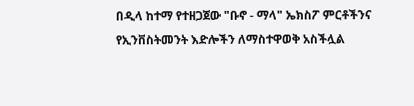በዲላ ከተማ የተዘጋጀው "ቡኖ - ማላ" ኤክስፖ ምርቶችንና የኢንቨስትመንት እድሎችን ለማስተዋወቅ አስችሏል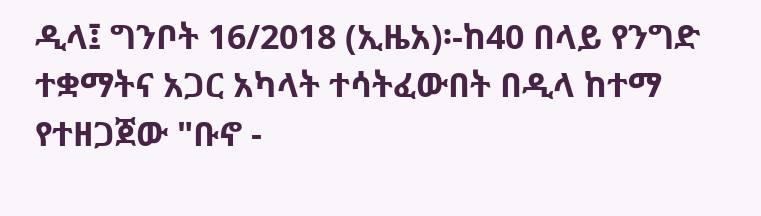ዲላ፤ ግንቦት 16/2018 (ኢዜአ)፡-ከ40 በላይ የንግድ ተቋማትና አጋር አካላት ተሳትፈውበት በዲላ ከተማ የተዘጋጀው "ቡኖ -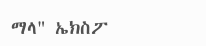ማላ" ኤክስፖ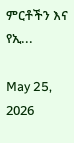ምርቶችን እና የኢ...

May 25, 2026